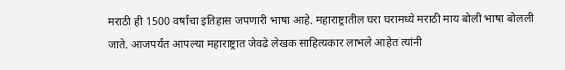मराठी ही 1500 वर्षांचा इतिहास जपणारी भाषा आहे. महाराष्ट्रातील घरा घरामध्ये मराठी माय बोली भाषा बोलली जाते. आजपर्यंत आपल्या महाराष्ट्रात जेवढे लेखक साहित्यकार लाभले आहेत त्यांनी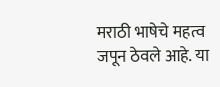मराठी भाषेचे महत्व जपून ठेवले आहे. या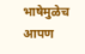भाषेमुळेच आपण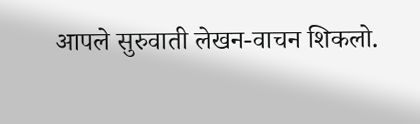आपले सुरुवाती लेखन-वाचन शिकलो.